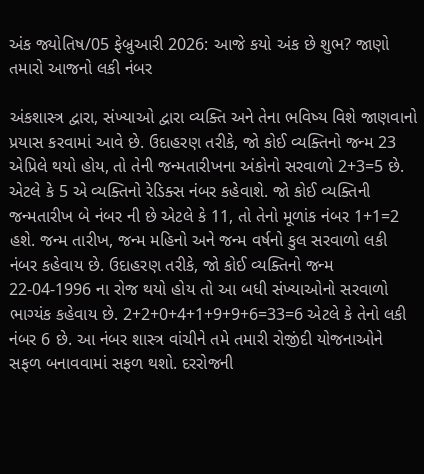અંક જ્યોતિષ/05 ફેબ્રુઆરી 2026: આજે કયો અંક છે શુભ? જાણો તમારો આજનો લકી નંબર

અંકશાસ્ત્ર દ્વારા, સંખ્યાઓ દ્વારા વ્યક્તિ અને તેના ભવિષ્ય વિશે જાણવાનો પ્રયાસ કરવામાં આવે છે. ઉદાહરણ તરીકે, જો કોઈ વ્યક્તિનો જન્મ 23 એપ્રિલે થયો હોય, તો તેની જન્મતારીખના અંકોનો સરવાળો 2+3=5 છે. એટલે કે 5 એ વ્યક્તિનો રેડિક્સ નંબર કહેવાશે. જો કોઈ વ્યક્તિની જન્મતારીખ બે નંબર ની છે એટલે કે 11, તો તેનો મૂળાંક નંબર 1+1=2 હશે. જન્મ તારીખ, જન્મ મહિનો અને જન્મ વર્ષનો કુલ સરવાળો લકી નંબર કહેવાય છે. ઉદાહરણ તરીકે, જો કોઈ વ્યક્તિનો જન્મ 22-04-1996 ના રોજ થયો હોય તો આ બધી સંખ્યાઓનો સરવાળો ભાગ્યંક કહેવાય છે. 2+2+0+4+1+9+9+6=33=6 એટલે કે તેનો લકી નંબર 6 છે. આ નંબર શાસ્ત્ર વાંચીને તમે તમારી રોજીંદી યોજનાઓને સફળ બનાવવામાં સફળ થશો. દરરોજની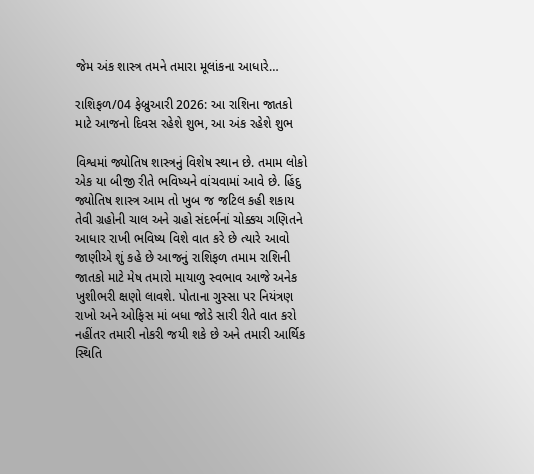જેમ અંક શાસ્ત્ર તમને તમારા મૂલાંકના આધારે…

રાશિફળ/04 ફેબ્રુઆરી 2026: આ રાશિના જાતકો માટે આજનો દિવસ રહેશે શુભ, આ અંક રહેશે શુભ

વિશ્વમાં જ્યોતિષ શાસ્ત્રનું વિશેષ સ્થાન છે. તમામ લોકો એક યા બીજી રીતે ભવિષ્યને વાંચવામાં આવે છે. હિંદુ જ્યોતિષ શાસ્ત્ર આમ તો ખુબ જ જટિલ કહી શકાય તેવી ગ્રહોની ચાલ અને ગ્રહો સંદર્ભનાં ચોક્કચ ગણિતને આધાર રાખી ભવિષ્ય વિશે વાત કરે છે ત્યારે આવો જાણીએ શું કહે છે આજનું રાશિફળ તમામ રાશિની જાતકો માટે મેષ તમારો માયાળુ સ્વભાવ આજે અનેક ખુશીભરી ક્ષણો લાવશે. પોતાના ગુસ્સા પર નિયંત્રણ રાખો અને ઓફિસ માં બધા જોડે સારી રીતે વાત કરો નહીંતર તમારી નોકરી જયી શકે છે અને તમારી આર્થિક સ્થિતિ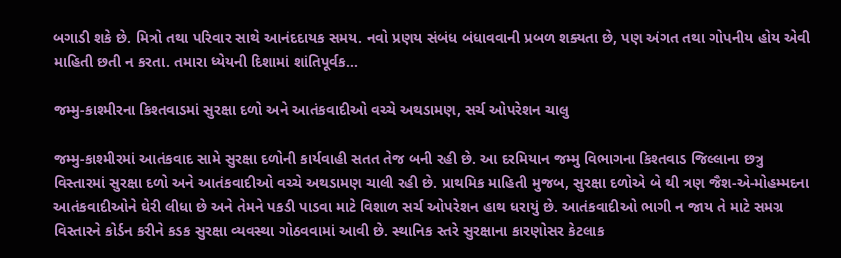બગાડી શકે છે. મિત્રો તથા પરિવાર સાથે આનંદદાયક સમય. નવો પ્રણય સંબંધ બંધાવવાની પ્રબળ શક્યતા છે, પણ અંગત તથા ગોપનીય હોય એવી માહિતી છતી ન કરતા. તમારા ધ્યેયની દિશામાં શાંતિપૂર્વક…

જમ્મુ-કાશ્મીરના કિશ્તવાડમાં સુરક્ષા દળો અને આતંકવાદીઓ વચ્ચે અથડામણ, સર્ચ ઓપરેશન ચાલુ

જમ્મુ-કાશ્મીરમાં આતંકવાદ સામે સુરક્ષા દળોની કાર્યવાહી સતત તેજ બની રહી છે. આ દરમિયાન જમ્મુ વિભાગના કિશ્તવાડ જિલ્લાના છત્રુ વિસ્તારમાં સુરક્ષા દળો અને આતંકવાદીઓ વચ્ચે અથડામણ ચાલી રહી છે. પ્રાથમિક માહિતી મુજબ, સુરક્ષા દળોએ બે થી ત્રણ જૈશ-એ-મોહમ્મદના આતંકવાદીઓને ઘેરી લીધા છે અને તેમને પકડી પાડવા માટે વિશાળ સર્ચ ઓપરેશન હાથ ધરાયું છે. આતંકવાદીઓ ભાગી ન જાય તે માટે સમગ્ર વિસ્તારને કોર્ડન કરીને કડક સુરક્ષા વ્યવસ્થા ગોઠવવામાં આવી છે. સ્થાનિક સ્તરે સુરક્ષાના કારણોસર કેટલાક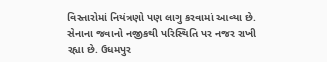વિસ્તારોમાં નિયંત્રણો પણ લાગુ કરવામાં આવ્યા છે. સેનાના જવાનો નજીકથી પરિસ્થિતિ પર નજર રાખી રહ્યા છે. ઉધમપુર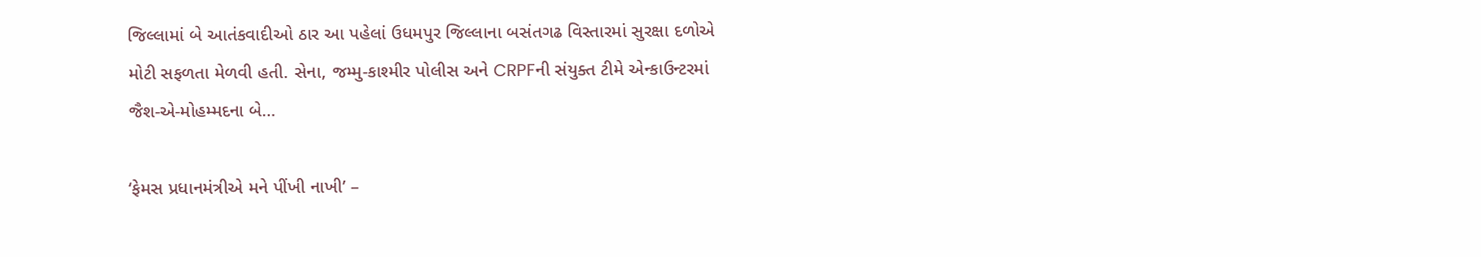જિલ્લામાં બે આતંકવાદીઓ ઠાર આ પહેલાં ઉધમપુર જિલ્લાના બસંતગઢ વિસ્તારમાં સુરક્ષા દળોએ મોટી સફળતા મેળવી હતી. સેના, જમ્મુ-કાશ્મીર પોલીસ અને CRPFની સંયુક્ત ટીમે એન્કાઉન્ટરમાં જૈશ-એ-મોહમ્મદના બે…

‘ફેમસ પ્રધાનમંત્રીએ મને પીંખી નાખી’ –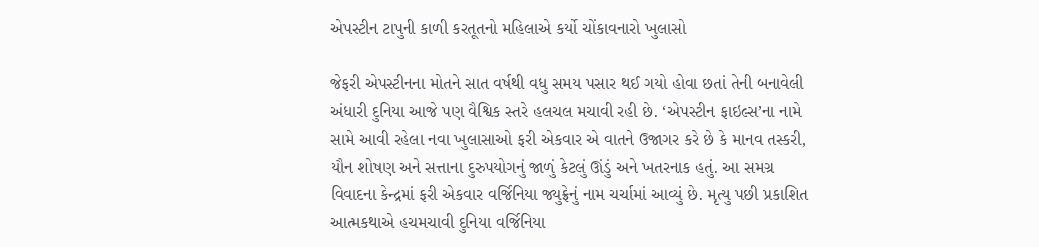એપસ્ટીન ટાપુની કાળી કરતૂતનો મહિલાએ કર્યો ચોંકાવનારો ખુલાસો

જેફરી એપસ્ટીનના મોતને સાત વર્ષથી વધુ સમય પસાર થઈ ગયો હોવા છતાં તેની બનાવેલી અંધારી દુનિયા આજે પણ વૈશ્વિક સ્તરે હલચલ મચાવી રહી છે. ‘એપસ્ટીન ફાઇલ્સ’ના નામે સામે આવી રહેલા નવા ખુલાસાઓ ફરી એકવાર એ વાતને ઉજાગર કરે છે કે માનવ તસ્કરી, યૌન શોષણ અને સત્તાના દુરુપયોગનું જાળું કેટલું ઊંડું અને ખતરનાક હતું. આ સમગ્ર વિવાદના કેન્દ્રમાં ફરી એકવાર વર્જિનિયા જ્યુફ્રેનું નામ ચર્ચામાં આવ્યું છે. મૃત્યુ પછી પ્રકાશિત આત્મકથાએ હચમચાવી દુનિયા વર્જિનિયા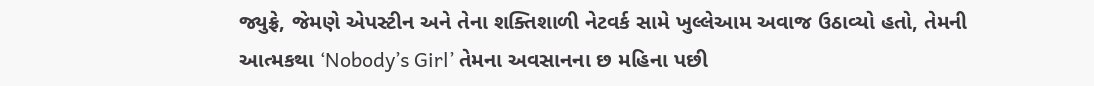જ્યુફ્રે, જેમણે એપસ્ટીન અને તેના શક્તિશાળી નેટવર્ક સામે ખુલ્લેઆમ અવાજ ઉઠાવ્યો હતો, તેમની આત્મકથા ‘Nobody’s Girl’ તેમના અવસાનના છ મહિના પછી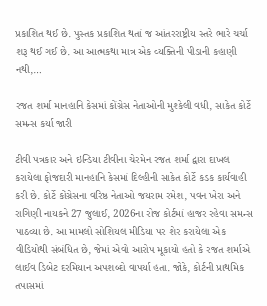પ્રકાશિત થઈ છે. પુસ્તક પ્રકાશિત થતાં જ આંતરરાષ્ટ્રીય સ્તરે ભારે ચર્ચા શરૂ થઈ ગઈ છે. આ આત્મકથા માત્ર એક વ્યક્તિની પીડાની કહાણી નથી,…

રજત શર્મા માનહાનિ કેસમાં કોંગ્રેસ નેતાઓની મુશ્કેલી વધી, સાકેત કોર્ટે સમન્સ કર્યા જારી

ટીવી પત્રકાર અને ઇન્ડિયા ટીવીના ચેરમેન રજત શર્મા દ્વારા દાખલ કરાયેલા ફોજદારી માનહાનિ કેસમાં દિલ્હીની સાકેત કોર્ટે કડક કાર્યવાહી કરી છે. કોર્ટે કોંગ્રેસના વરિષ્ઠ નેતાઓ જયરામ રમેશ, પવન ખેરા અને રાગિણી નાયકને 27 જુલાઈ, 2026ના રોજ કોર્ટમાં હાજર રહેવા સમન્સ પાઠવ્યા છે. આ મામલો સોશિયલ મીડિયા પર શેર કરાયેલા એક વીડિયોથી સંબંધિત છે, જેમાં એવો આરોપ મૂકાયો હતો કે રજત શર્માએ લાઈવ ડિબેટ દરમિયાન અપશબ્દો વાપર્યા હતા. જોકે, કોર્ટની પ્રાથમિક તપાસમાં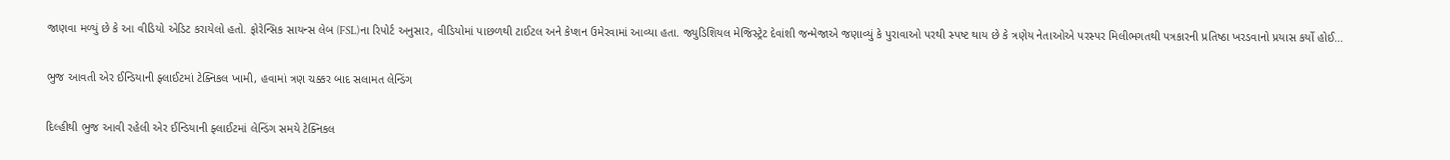જાણવા મળ્યું છે કે આ વીડિયો એડિટ કરાયેલો હતો. ફોરેન્સિક સાયન્સ લેબ (FSL)ના રિપોર્ટ અનુસાર, વીડિયોમાં પાછળથી ટાઈટલ અને કેપ્શન ઉમેરવામાં આવ્યા હતા. જ્યુડિશિયલ મેજિસ્ટ્રેટ દેવાંશી જન્મેજાએ જણાવ્યું કે પુરાવાઓ પરથી સ્પષ્ટ થાય છે કે ત્રણેય નેતાઓએ પરસ્પર મિલીભગતથી પત્રકારની પ્રતિષ્ઠા ખરડવાનો પ્રયાસ કર્યો હોઈ…

ભુજ આવતી એર ઈન્ડિયાની ફ્લાઈટમાં ટેક્નિકલ ખામી, હવામાં ત્રણ ચક્કર બાદ સલામત લેન્ડિંગ

દિલ્હીથી ભુજ આવી રહેલી એર ઈન્ડિયાની ફ્લાઈટમાં લેન્ડિંગ સમયે ટેક્નિકલ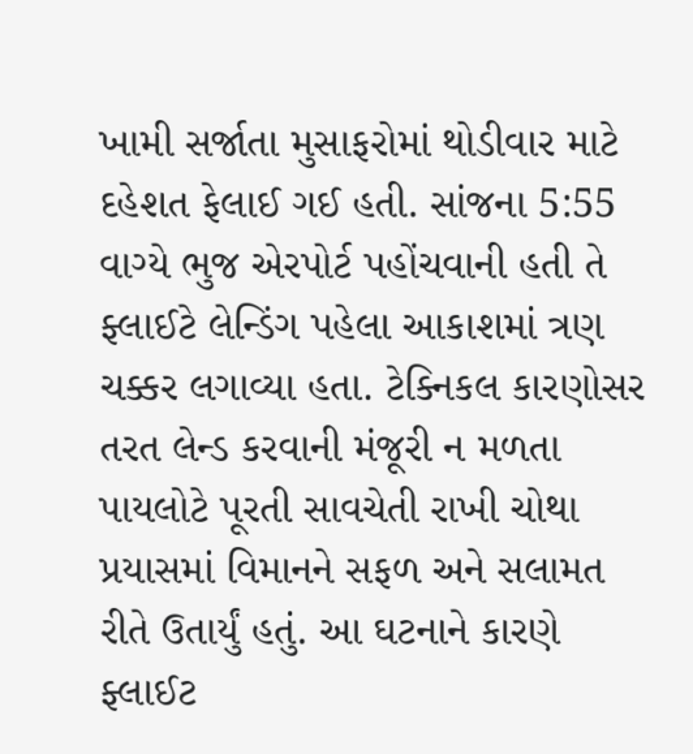ખામી સર્જાતા મુસાફરોમાં થોડીવાર માટે દહેશત ફેલાઈ ગઈ હતી. સાંજના 5:55 વાગ્યે ભુજ એરપોર્ટ પહોંચવાની હતી તે ફ્લાઈટે લેન્ડિંગ પહેલા આકાશમાં ત્રણ ચક્કર લગાવ્યા હતા. ટેક્નિકલ કારણોસર તરત લેન્ડ કરવાની મંજૂરી ન મળતા પાયલોટે પૂરતી સાવચેતી રાખી ચોથા પ્રયાસમાં વિમાનને સફળ અને સલામત રીતે ઉતાર્યું હતું. આ ઘટનાને કારણે ફ્લાઈટ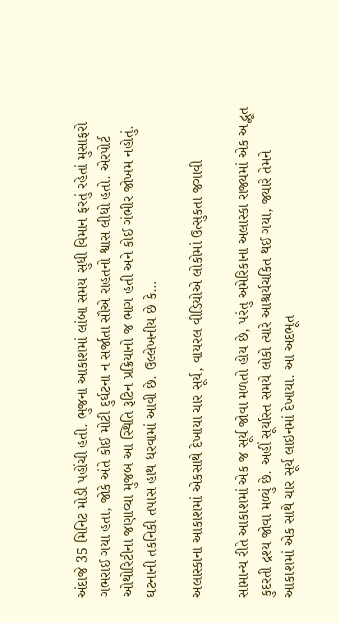અંદાજે 35 મિનિટ મોડી પહોંચી હતી. ભુજના આકાશમાં લાંબા સમય સુધી વિમાન ફરતું રહેતાં મુસાફરો ગભરાઈ ગયા હતા, જોકે અંતે કોઈ મોટી દુર્ઘટના ન સર્જાતા સૌએ રાહતનો શ્વાસ લીધો હતો. એરપોર્ટ ઓથોરિટીના જણાવ્યા મુજબ આ સ્થિતિ રૂટિન પ્રક્રિયાનો જ ભાગ હતી અને કોઈ ગંભીર જોખમ નહોતું. ઘટનાની તકનિકી તપાસ હાથ ધરવામાં આવી છે. ઉલ્લેખનીય છે કે…

અલાસ્કાના આકાશમાં એકસાથે દેખાયા ચાર સૂર્ય, વાયરલ વીડિયોએ લોકોમાં ઉત્સુકતા જગાવી

સામાન્ય રીતે આકાશમાં એક જ સૂર્ય જોવા મળતો હોય છે, પરંતુ અમેરિકાના અલાસ્કા રાજ્યમાં એક અદ્ભૂત કુદરતી દ્રશ્ય જોવા મળ્યું છે. અહીં સૂર્યાસ્ત સમયે લોકો ત્યારે આશ્ચર્યચકિત થઈ ગયા, જ્યારે તેમને આકાશમાં એક સાથે ચાર સૂર્ય લાઇનમાં દેખાયા. આ અદભૂત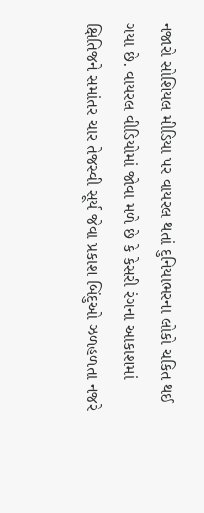નજારો સોશિયલ મીડિયા પર વાયરલ થતાં દુનિયાભરના લોકો ચકિત થઈ ગયા છે. વાયરલ વીડિયોમાં જોવા મળે છે કે કેસરી રંગના આકાશમાં ક્ષિતિજને સમાંતર ચાર તેજસ્વી સૂર્ય જેવા પ્રકાશ બિંદુઓ ઝળહળતા નજરે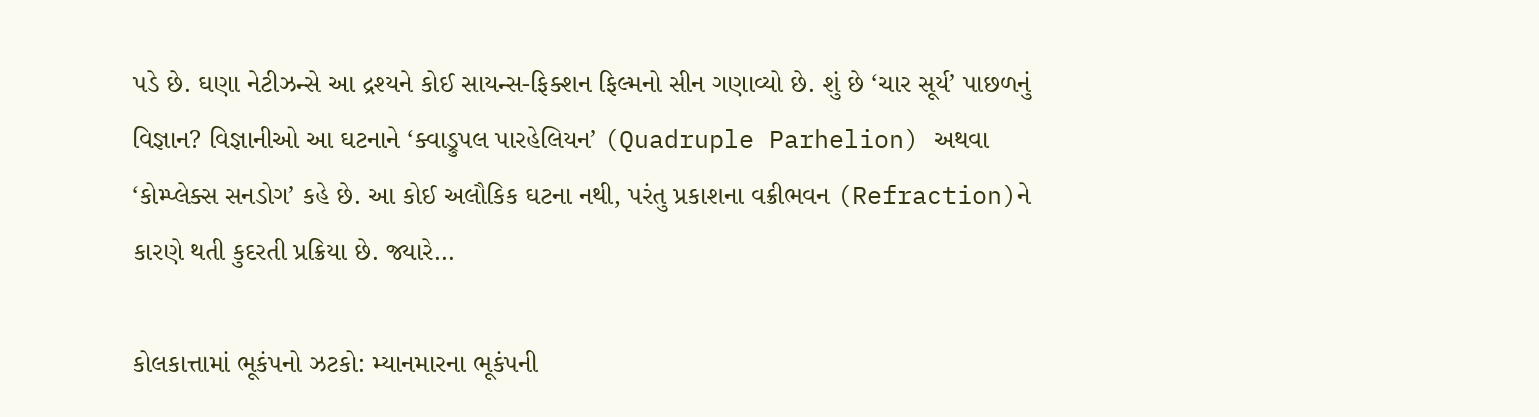પડે છે. ઘણા નેટીઝન્સે આ દ્રશ્યને કોઈ સાયન્સ-ફિક્શન ફિલ્મનો સીન ગણાવ્યો છે. શું છે ‘ચાર સૂર્ય’ પાછળનું વિજ્ઞાન? વિજ્ઞાનીઓ આ ઘટનાને ‘ક્વાડ્રુપલ પારહેલિયન’ (Quadruple Parhelion) અથવા ‘કોમ્પ્લેક્સ સનડોગ’ કહે છે. આ કોઈ અલૌકિક ઘટના નથી, પરંતુ પ્રકાશના વક્રીભવન (Refraction)ને કારણે થતી કુદરતી પ્રક્રિયા છે. જ્યારે…

કોલકાત્તામાં ભૂકંપનો ઝટકો: મ્યાનમારના ભૂકંપની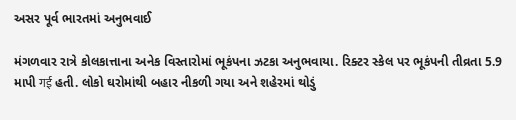અસર પૂર્વ ભારતમાં અનુભવાઈ

મંગળવાર રાત્રે કોલકાત્તાના અનેક વિસ્તારોમાં ભૂકંપના ઝટકા અનુભવાયા. રિક્ટર સ્કેલ પર ભૂકંપની તીવ્રતા 5.9 માપી गई હતી. લોકો ઘરોમાંથી બહાર નીકળી ગયા અને શહેરમાં થોડું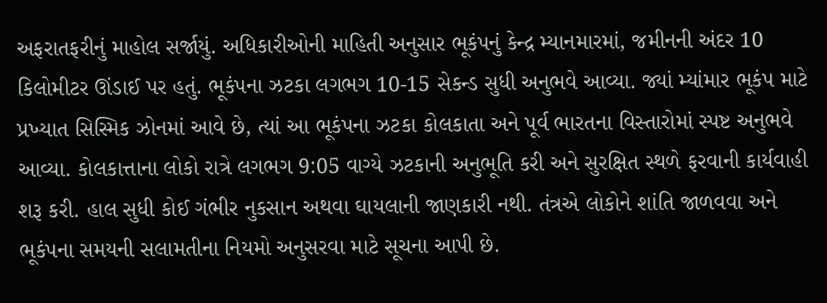અફરાતફરીનું માહોલ સર્જાયું. અધિકારીઓની માહિતી અનુસાર ભૂકંપનું કેન્દ્ર મ્યાનમારમાં, જમીનની અંદર 10 કિલોમીટર ઊંડાઈ પર હતું. ભૂકંપના ઝટકા લગભગ 10-15 સેકન્ડ સુધી અનુભવે આવ્યા. જ્યાં મ્યાંમાર ભૂકંપ માટે પ્રખ્યાત સિસ્મિક ઝોનમાં આવે છે, ત્યાં આ ભૂકંપના ઝટકા કોલકાતા અને પૂર્વ ભારતના વિસ્તારોમાં સ્પષ્ટ અનુભવે આવ્યા. કોલકાત્તાના લોકો રાત્રે લગભગ 9:05 વાગ્યે ઝટકાની અનુભૂતિ કરી અને સુરક્ષિત સ્થળે ફરવાની કાર્યવાહી શરૂ કરી. હાલ સુધી કોઈ ગંભીર નુકસાન અથવા ઘાયલાની જાણકારી નથી. તંત્રએ લોકોને શાંતિ જાળવવા અને ભૂકંપના સમયની સલામતીના નિયમો અનુસરવા માટે સૂચના આપી છે.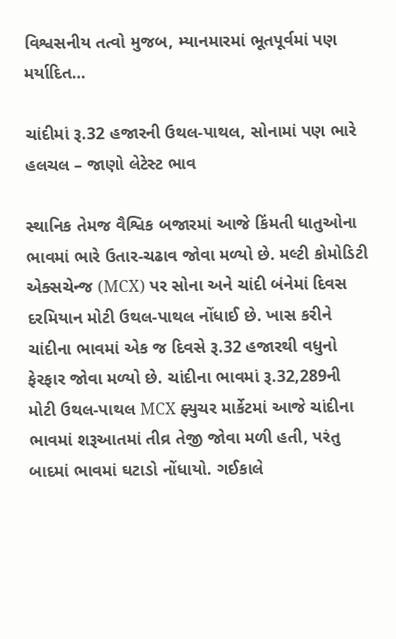વિશ્વસનીય તત્વો મુજબ, મ્યાનમારમાં ભૂતપૂર્વમાં પણ મર્યાદિત…

ચાંદીમાં રૂ.32 હજારની ઉથલ-પાથલ, સોનામાં પણ ભારે હલચલ – જાણો લેટેસ્ટ ભાવ

સ્થાનિક તેમજ વૈશ્વિક બજારમાં આજે કિંમતી ધાતુઓના ભાવમાં ભારે ઉતાર-ચઢાવ જોવા મળ્યો છે. મલ્ટી કોમોડિટી એક્સચેન્જ (MCX) પર સોના અને ચાંદી બંનેમાં દિવસ દરમિયાન મોટી ઉથલ-પાથલ નોંધાઈ છે. ખાસ કરીને ચાંદીના ભાવમાં એક જ દિવસે રૂ.32 હજારથી વધુનો ફેરફાર જોવા મળ્યો છે. ચાંદીના ભાવમાં રૂ.32,289ની મોટી ઉથલ-પાથલ MCX ફ્યુચર માર્કેટમાં આજે ચાંદીના ભાવમાં શરૂઆતમાં તીવ્ર તેજી જોવા મળી હતી, પરંતુ બાદમાં ભાવમાં ઘટાડો નોંધાયો. ગઈકાલે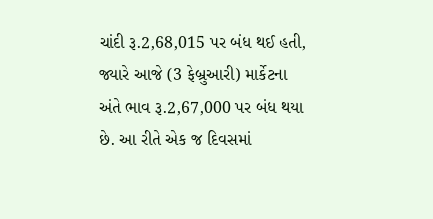ચાંદી રૂ.2,68,015 પર બંધ થઈ હતી, જ્યારે આજે (3 ફેબ્રુઆરી) માર્કેટના અંતે ભાવ રૂ.2,67,000 પર બંધ થયા છે. આ રીતે એક જ દિવસમાં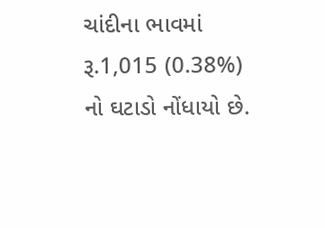ચાંદીના ભાવમાં રૂ.1,015 (0.38%) નો ઘટાડો નોંધાયો છે.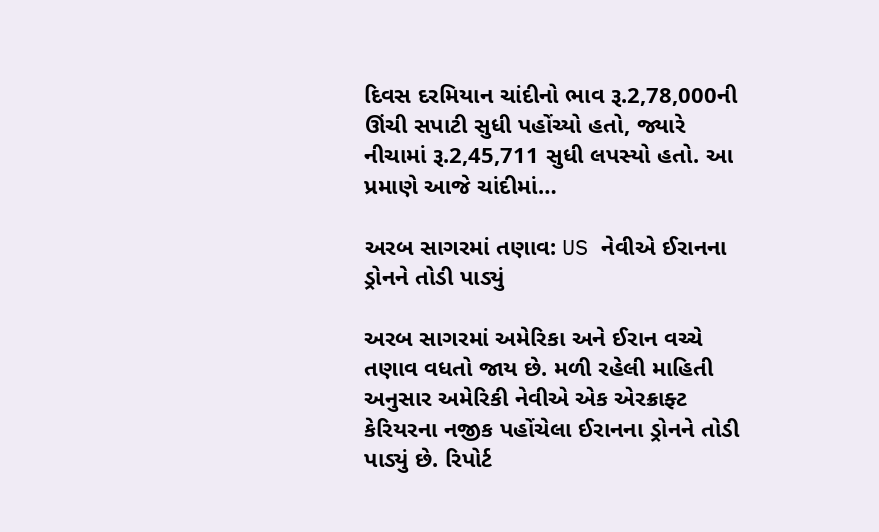દિવસ દરમિયાન ચાંદીનો ભાવ રૂ.2,78,000ની ઊંચી સપાટી સુધી પહોંચ્યો હતો, જ્યારે નીચામાં રૂ.2,45,711 સુધી લપસ્યો હતો. આ પ્રમાણે આજે ચાંદીમાં…

અરબ સાગરમાં તણાવ: US નેવીએ ઈરાનના ડ્રોનને તોડી પાડ્યું

અરબ સાગરમાં અમેરિકા અને ઈરાન વચ્ચે તણાવ વધતો જાય છે. મળી રહેલી માહિતી અનુસાર અમેરિકી નેવીએ એક એરક્રાફ્ટ કેરિયરના નજીક પહોંચેલા ઈરાનના ડ્રોનને તોડી પાડ્યું છે. રિપોર્ટ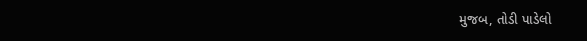મુજબ, તોડી પાડેલો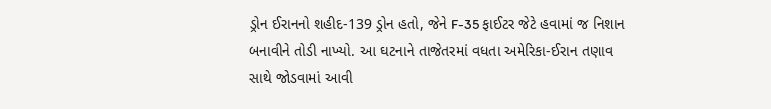ડ્રોન ઈરાનનો શહીદ-139 ડ્રોન હતો, જેને F-35 ફાઈટર જેટે હવામાં જ નિશાન બનાવીને તોડી નાખ્યો. આ ઘટનાને તાજેતરમાં વધતા અમેરિકા-ઈરાન તણાવ સાથે જોડવામાં આવી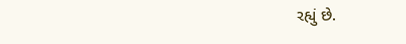રહ્યું છે.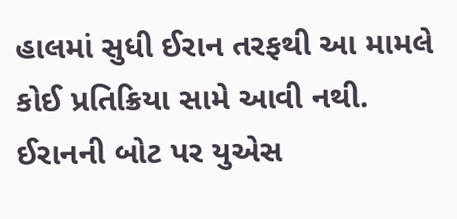હાલમાં સુધી ઈરાન તરફથી આ મામલે કોઈ પ્રતિક્રિયા સામે આવી નથી. ઈરાનની બોટ પર યુએસ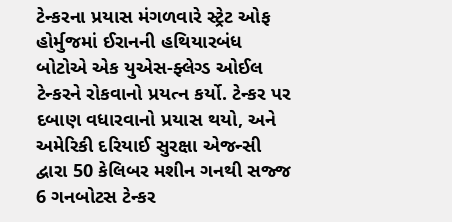ટેન્કરના પ્રયાસ મંગળવારે સ્ટ્રેટ ઓફ હોર્મુજમાં ઈરાનની હથિયારબંધ બોટોએ એક યુએસ-ફ્લેગ્ડ ઓઈલ ટેન્કરને રોકવાનો પ્રયત્ન કર્યો. ટેન્કર પર દબાણ વધારવાનો પ્રયાસ થયો, અને અમેરિકી દરિયાઈ સુરક્ષા એજન્સી દ્વારા 50 કેલિબર મશીન ગનથી સજ્જ 6 ગનબોટસ ટેન્કર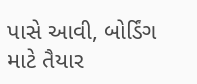પાસે આવી, બોર્ડિંગ માટે તૈયાર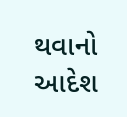થવાનો આદેશ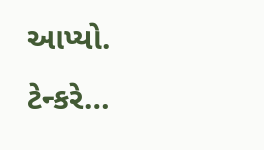આપ્યો. ટેન્કરે…